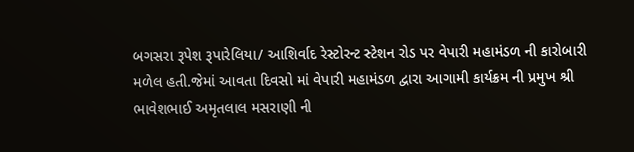બગસરા રૂપેશ રૂપારેલિયા/ આશિર્વાદ રેસ્ટોરન્ટ સ્ટેશન રોડ પર વેપારી મહામંડળ ની કારોબારી મળેલ હતી.જેમાં આવતા દિવસો માં વેપારી મહામંડળ દ્વારા આગામી કાર્યક્રમ ની પ્રમુખ શ્રી ભાવેશભાઈ અમૃતલાલ મસરાણી ની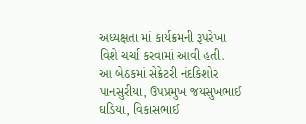અધ્યક્ષતા માં કાર્યક્રમની રૂપરેખા વિશે ચર્ચા કરવામાં આવી હતી.
આ બેઠકમાં સેક્રેટરી નંદકિશોર પાનસુરીયા, ઉપપ્રમુખ જયસુખભાઈ ઘડિયા, વિકાસભાઈ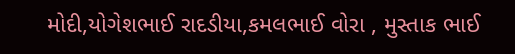મોદી,યોગેશભાઈ રાદડીયા,કમલભાઈ વોરા , મુસ્તાક ભાઈ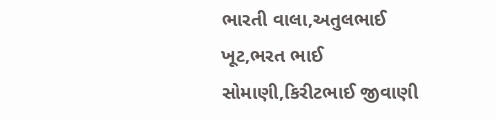ભારતી વાલા,અતુલભાઈ ખૂટ,ભરત ભાઈ સોમાણી,કિરીટભાઈ જીવાણી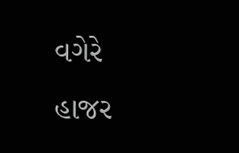વગેરે હાજર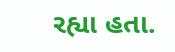રહ્યા હતા.